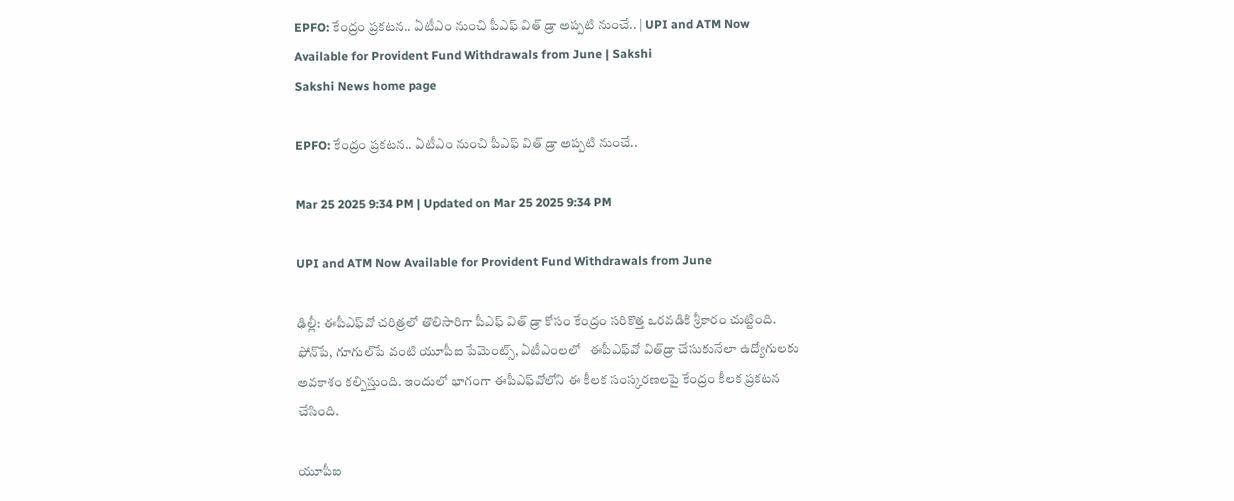EPFO: కేంద్రం ప్రకటన.. ఏటీఎం నుంచి పీఎఫ్‌ విత్‌ డ్రా అప్పటి నుంచే.. | UPI and ATM Now Available for Provident Fund Withdrawals from June | Sakshi
Sakshi News home page

EPFO: కేంద్రం ప్రకటన.. ఏటీఎం నుంచి పీఎఫ్‌ విత్‌ డ్రా అప్పటి నుంచే..

Mar 25 2025 9:34 PM | Updated on Mar 25 2025 9:34 PM

UPI and ATM Now Available for Provident Fund Withdrawals from June

ఢిల్లీ: ఈపీఎఫ్‌వో చరిత్రలో తొలిసారిగా పీఎఫ్‌ విత్‌ డ్రా కోసం కేంద్రం సరికొత్త ఒరవడికి శ్రీకారం చుట్టింది. ఫోన్‌పే, గూగుల్‌పే వంటి యూపీఐ పేమెంట్స్‌, ఏటీఎంలలో   ఈపీఎఫ్‌వో విత్‌డ్రా చేసుకునేలా ఉద్యోగులకు అవకాశం కల్పిస్తుంది. ఇందులో భాగంగా ఈపీఎఫ్‌వోలోని ఈ కీలక సంస్కరణలపై కేంద్రం కీలక ప్రకటన చేసింది.

యూపీఐ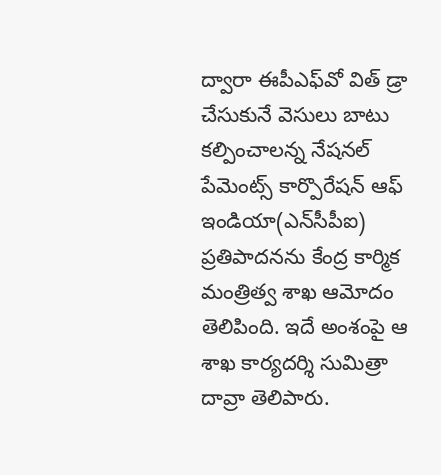ద్వారా ఈపీఎఫ్‌వో విత్‌ డ్రా చేసుకునే వెసులు బాటు కల్పించాలన్న నేషనల్‌ పేమెంట్స్‌ కార్పొరేషన్‌ ఆఫ్‌ ఇండియా(ఎన్‌సీపీఐ) ప్రతిపాదనను కేంద్ర కార్మిక మంత్రిత్వ శాఖ ఆమోదం తెలిపింది. ఇదే అంశంపై ఆ శాఖ కార్యదర్శి సుమిత్రా దావ్రా తెలిపారు.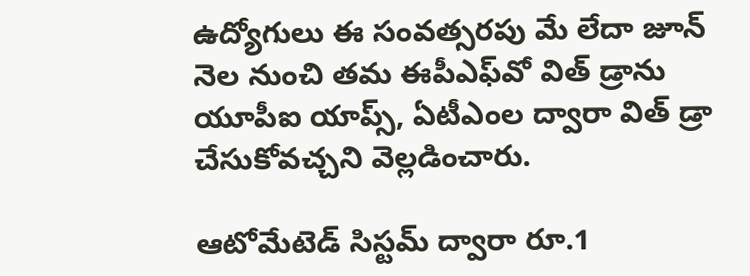ఉద్యోగులు ఈ సంవత్సరపు మే లేదా జూన్ నెల నుంచి తమ ఈపీఎఫ్‌వో విత్‌ డ్రాను యూపీఐ యాప్స్‌, ఏటీఎంల ద్వారా విత్‌ డ్రా చేసుకోవచ్చని వెల్లడించారు.

ఆటోమేటెడ్ సిస్టమ్ ద్వారా రూ.1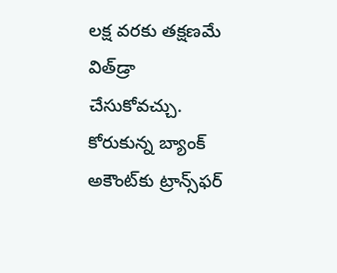లక్ష వరకు తక్షణమే విత్‌డ్రా చేసుకోవచ్చు. కోరుకున్న బ్యాంక్‌ అకౌంట్‌కు ట్రాన్స్‌ఫర్‌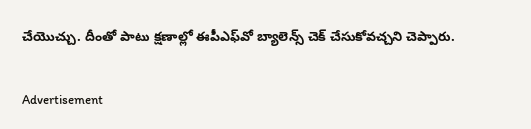చేయొచ్చు. దీంతో పాటు క్షణాల్లో ఈపీఎఫ్‌వో బ్యాలెన్స్‌ చెక్‌ చేసుకోవచ్చని చెప్పారు.


Advertisement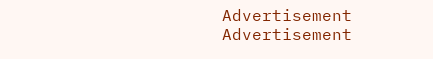Advertisement
Advertisement